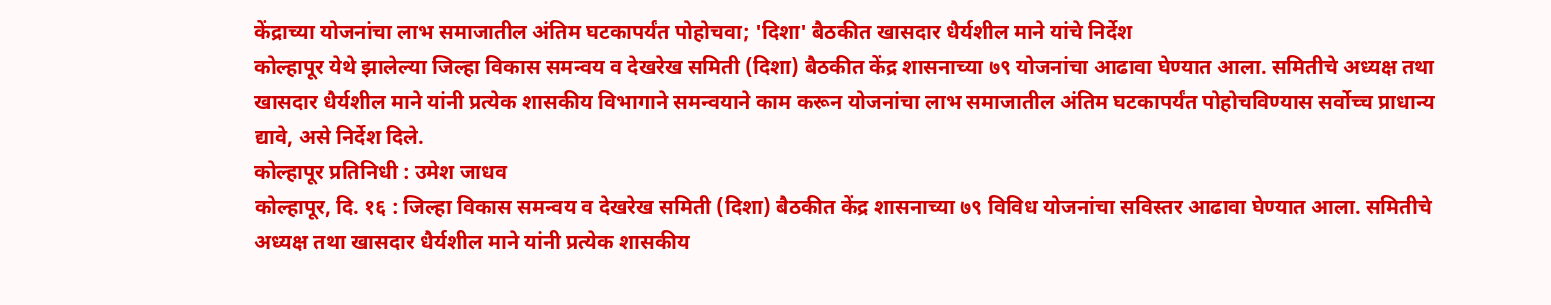केंद्राच्या योजनांचा लाभ समाजातील अंतिम घटकापर्यंत पोहोचवा; 'दिशा' बैठकीत खासदार धैर्यशील माने यांचे निर्देश
कोल्हापूर येथे झालेल्या जिल्हा विकास समन्वय व देखरेख समिती (दिशा) बैठकीत केंद्र शासनाच्या ७९ योजनांचा आढावा घेण्यात आला. समितीचे अध्यक्ष तथा खासदार धैर्यशील माने यांनी प्रत्येक शासकीय विभागाने समन्वयाने काम करून योजनांचा लाभ समाजातील अंतिम घटकापर्यंत पोहोचविण्यास सर्वोच्च प्राधान्य द्यावे, असे निर्देश दिले.
कोल्हापूर प्रतिनिधी : उमेश जाधव
कोल्हापूर, दि. १६ : जिल्हा विकास समन्वय व देखरेख समिती (दिशा) बैठकीत केंद्र शासनाच्या ७९ विविध योजनांचा सविस्तर आढावा घेण्यात आला. समितीचे अध्यक्ष तथा खासदार धैर्यशील माने यांनी प्रत्येक शासकीय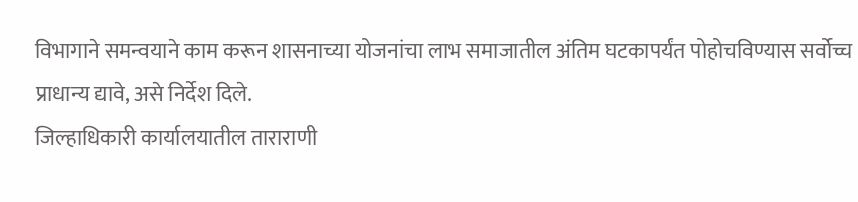विभागाने समन्वयाने काम करून शासनाच्या योजनांचा लाभ समाजातील अंतिम घटकापर्यंत पोहोचविण्यास सर्वोच्च प्राधान्य द्यावे, असे निर्देश दिले.
जिल्हाधिकारी कार्यालयातील ताराराणी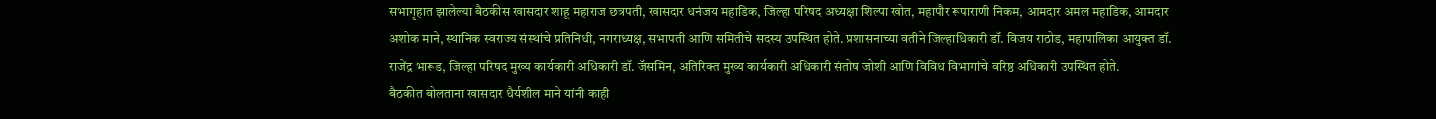सभागृहात झालेल्या बैठकीस खासदार शाहू महाराज छत्रपती, खासदार धनंजय महाडिक, जिल्हा परिषद अध्यक्षा शिल्पा खोत, महापौर रूपाराणी निकम, आमदार अमल महाडिक, आमदार अशोक माने, स्थानिक स्वराज्य संस्थांचे प्रतिनिधी, नगराध्यक्ष, सभापती आणि समितीचे सदस्य उपस्थित होते. प्रशासनाच्या वतीने जिल्हाधिकारी डॉ. विजय राठोड, महापालिका आयुक्त डॉ. राजेंद्र भारूड, जिल्हा परिषद मुख्य कार्यकारी अधिकारी डॉ. जॅसमिन, अतिरिक्त मुख्य कार्यकारी अधिकारी संतोष जोशी आणि विविध विभागांचे वरिष्ठ अधिकारी उपस्थित होते.
बैठकीत बोलताना खासदार धैर्यशील माने यांनी काही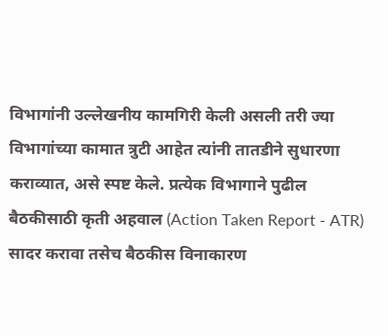विभागांनी उल्लेखनीय कामगिरी केली असली तरी ज्या विभागांच्या कामात त्रुटी आहेत त्यांनी तातडीने सुधारणा कराव्यात, असे स्पष्ट केले. प्रत्येक विभागाने पुढील बैठकीसाठी कृती अहवाल (Action Taken Report - ATR) सादर करावा तसेच बैठकीस विनाकारण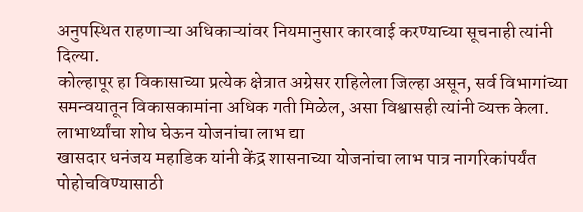अनुपस्थित राहणाऱ्या अधिकाऱ्यांवर नियमानुसार कारवाई करण्याच्या सूचनाही त्यांनी दिल्या.
कोल्हापूर हा विकासाच्या प्रत्येक क्षेत्रात अग्रेसर राहिलेला जिल्हा असून, सर्व विभागांच्या समन्वयातून विकासकामांना अधिक गती मिळेल, असा विश्वासही त्यांनी व्यक्त केला.
लाभार्थ्यांचा शोध घेऊन योजनांचा लाभ द्या
खासदार धनंजय महाडिक यांनी केंद्र शासनाच्या योजनांचा लाभ पात्र नागरिकांपर्यंत पोहोचविण्यासाठी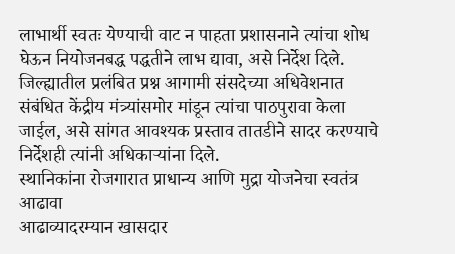लाभार्थी स्वतः येण्याची वाट न पाहता प्रशासनाने त्यांचा शोध घेऊन नियोजनबद्ध पद्धतीने लाभ द्यावा, असे निर्देश दिले. जिल्ह्यातील प्रलंबित प्रश्न आगामी संसदेच्या अधिवेशनात संबंधित केंद्रीय मंत्र्यांसमोर मांडून त्यांचा पाठपुरावा केला जाईल, असे सांगत आवश्यक प्रस्ताव तातडीने सादर करण्याचे निर्देशही त्यांनी अधिकाऱ्यांना दिले.
स्थानिकांना रोजगारात प्राधान्य आणि मुद्रा योजनेचा स्वतंत्र आढावा
आढाव्यादरम्यान खासदार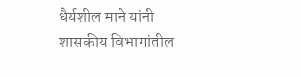धैर्यशील माने यांनी शासकीय विभागांतील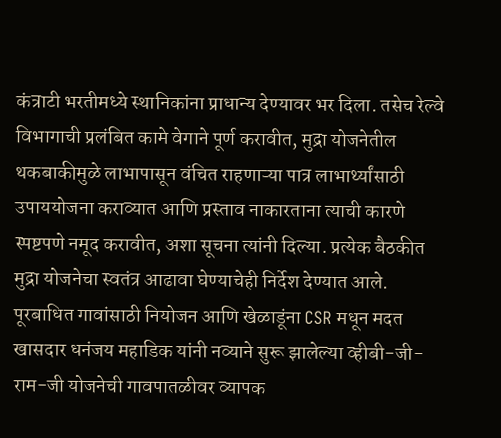कंत्राटी भरतीमध्ये स्थानिकांना प्राधान्य देण्यावर भर दिला. तसेच रेल्वे विभागाची प्रलंबित कामे वेगाने पूर्ण करावीत, मुद्रा योजनेतील थकबाकीमुळे लाभापासून वंचित राहणाऱ्या पात्र लाभार्थ्यांसाठी उपाययोजना कराव्यात आणि प्रस्ताव नाकारताना त्याची कारणे स्पष्टपणे नमूद करावीत, अशा सूचना त्यांनी दिल्या. प्रत्येक बैठकीत मुद्रा योजनेचा स्वतंत्र आढावा घेण्याचेही निर्देश देण्यात आले.
पूरबाधित गावांसाठी नियोजन आणि खेळाडूंना CSR मधून मदत
खासदार धनंजय महाडिक यांनी नव्याने सुरू झालेल्या व्हीबी-जी-राम-जी योजनेची गावपातळीवर व्यापक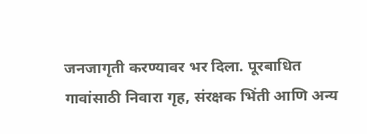जनजागृती करण्यावर भर दिला. पूरबाधित गावांसाठी निवारा गृह, संरक्षक भिंती आणि अन्य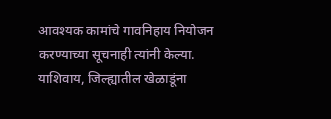आवश्यक कामांचे गावनिहाय नियोजन करण्याच्या सूचनाही त्यांनी केल्या.
याशिवाय, जिल्ह्यातील खेळाडूंना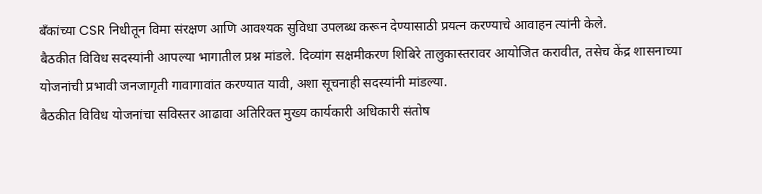बँकांच्या CSR निधीतून विमा संरक्षण आणि आवश्यक सुविधा उपलब्ध करून देण्यासाठी प्रयत्न करण्याचे आवाहन त्यांनी केले.
बैठकीत विविध सदस्यांनी आपल्या भागातील प्रश्न मांडले. दिव्यांग सक्षमीकरण शिबिरे तालुकास्तरावर आयोजित करावीत, तसेच केंद्र शासनाच्या योजनांची प्रभावी जनजागृती गावागावांत करण्यात यावी, अशा सूचनाही सदस्यांनी मांडल्या.
बैठकीत विविध योजनांचा सविस्तर आढावा अतिरिक्त मुख्य कार्यकारी अधिकारी संतोष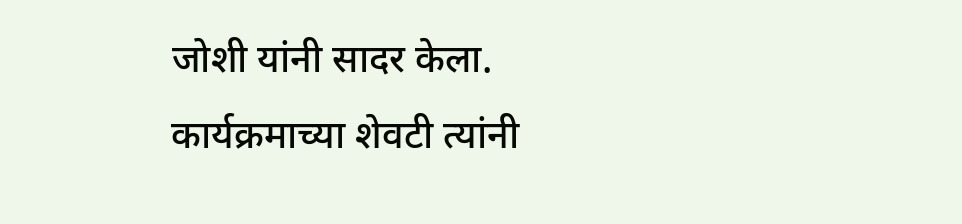जोशी यांनी सादर केला. कार्यक्रमाच्या शेवटी त्यांनी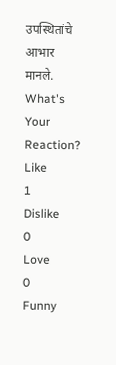उपस्थितांचे आभार मानले.
What's Your Reaction?
Like
1
Dislike
0
Love
0
Funny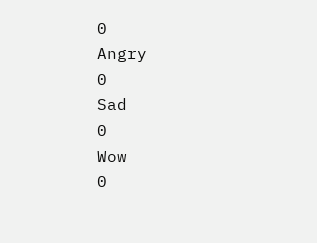0
Angry
0
Sad
0
Wow
0